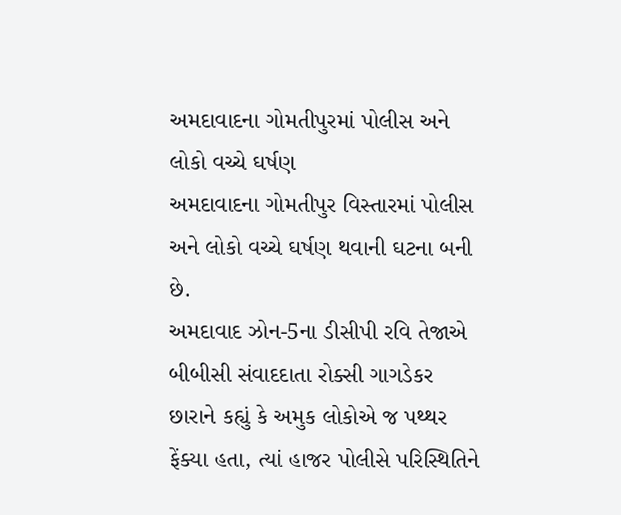અમદાવાદના ગોમતીપુરમાં પોલીસ અને લોકો વચ્ચે ઘર્ષણ
અમદાવાદના ગોમતીપુર વિસ્તારમાં પોલીસ અને લોકો વચ્ચે ઘર્ષણ થવાની ઘટના બની છે.
અમદાવાદ ઝોન-5ના ડીસીપી રવિ તેજાએ બીબીસી સંવાદદાતા રોક્સી ગાગડેકર છારાને કહ્યું કે અમુક લોકોએ જ પથ્થર ફેંક્યા હતા, ત્યાં હાજર પોલીસે પરિસ્થિતિને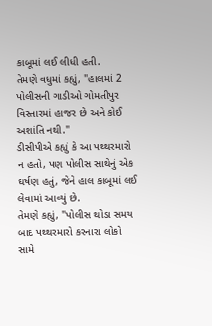કાબૂમાં લઈ લીધી હતી.
તેમણે વધુમાં કહ્યું, "હાલમાં 2 પોલીસની ગાડીઓ ગોમતીપુર વિસ્તારમાં હાજર છે અને કોઈ અશાંતિ નથી."
ડીસીપીએ કહ્યું કે આ પથ્થરમારો ન હતો, પણ પોલીસ સાથેનું એક ઘર્ષણ હતું, જેને હાલ કાબૂમાં લઈ લેવામાં આવ્યું છે.
તેમણે કહ્યું, "પોલીસ થોડા સમય બાદ પથ્થરમારો કરનારા લોકો સામે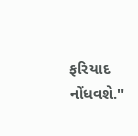ફરિયાદ નોંધવશે."